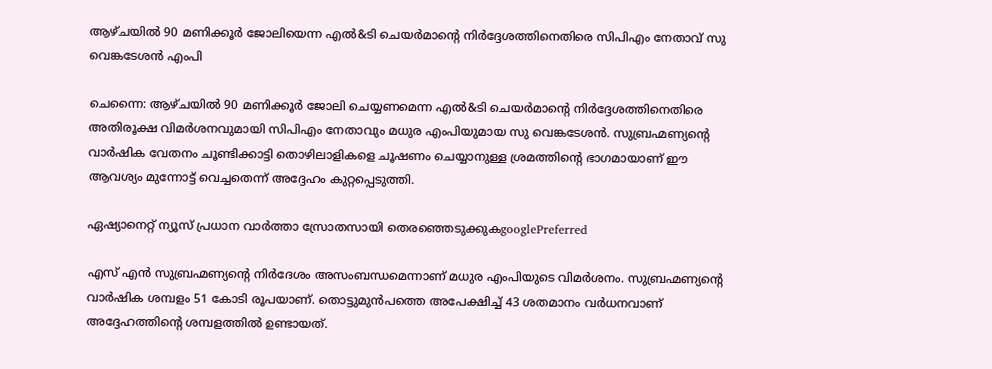ആഴ്ചയിൽ 90 മണിക്കൂർ ജോലിയെന്ന എൽ&ടി ചെയർമാൻ്റെ നിർദ്ദേശത്തിനെതിരെ സിപിഎം നേതാവ് സു വെങ്കടേശൻ എംപി

ചെന്നൈ: ആഴ്ചയിൽ 90 മണിക്കൂർ ജോലി ചെയ്യണമെന്ന എൽ&ടി ചെയർമാൻ്റെ നിർദ്ദേശത്തിനെതിരെ അതിരൂക്ഷ വിമർശനവുമായി സിപിഎം നേതാവും മധുര എംപിയുമായ സു വെങ്കടേശൻ. സുബ്രഹ്മണ്യൻ്റെ വാർഷിക വേതനം ചൂണ്ടിക്കാട്ടി തൊഴിലാളികളെ ചൂഷണം ചെയ്യാനുള്ള ശ്രമത്തിൻ്റെ ഭാഗമായാണ് ഈ ആവശ്യം മുന്നോട്ട് വെച്ചതെന്ന് അദ്ദേഹം കുറ്റപ്പെടുത്തി.

ഏഷ്യാനെറ്റ് ന്യൂസ് പ്രധാന വാർത്താ സ്രോതസായി തെരഞ്ഞെടുക്കുകgooglePreferred

എസ്‌ എൻ സുബ്രഹ്മണ്യന്റെ നിർദേശം അസംബന്ധമെന്നാണ് മധുര എംപിയുടെ വിമർശനം. സുബ്രഹ്മണ്യന്റെ വാർഷിക ശമ്പളം 51 കോടി രൂപയാണ്. തൊട്ടുമുൻപത്തെ അപേക്ഷിച്ച് 43 ശതമാനം വർധനവാണ് അദ്ദേഹത്തിൻ്റെ ശമ്പളത്തിൽ ഉണ്ടായത്.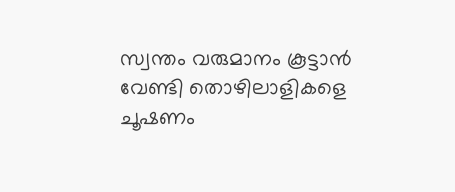സ്വന്തം വരുമാനം കൂട്ടാൻ വേണ്ടി തൊഴിലാളികളെ ചൂഷണം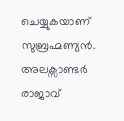ചെയ്യുകയാണ് സുബ്രഹ്മണ്യൻ. അലക്സാണ്ടർ രാജാവ്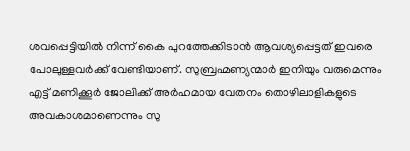ശവപ്പെട്ടിയിൽ നിന്ന് കൈ പുറത്തേക്കിടാൻ ആവശ്യപ്പെട്ടത് ഇവരെ പോലുള്ളവർക്ക് വേണ്ടിയാണ്. സുബ്രഹ്മണ്യന്മാർ ഇനിയും വരുമെന്നും എട്ട് മണിക്കൂർ ജോലിക്ക് അർഹമായ വേതനം തൊഴിലാളികളുടെ അവകാശമാണെന്നും സു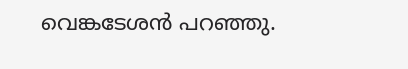വെങ്കടേശൻ പറഞ്ഞു.